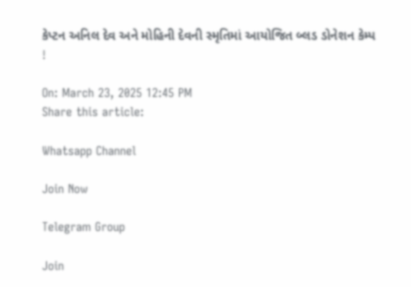કેપ્ટન અનિલ દેવ અને મોહિની દેવની સ્મૃતિમાં આયોજિત બ્લડ ડોનેશન કેમ્પ !

On: March 23, 2025 12:45 PM
Share this article:

Whatsapp Channel

Join Now

Telegram Group

Join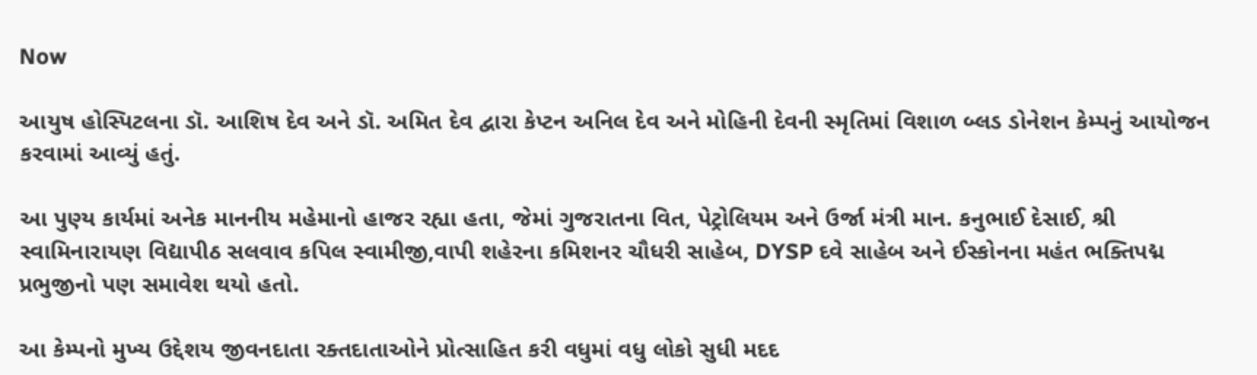Now

આયુષ હોસ્પિટલના ડૉ. આશિષ દેવ અને ડૉ. અમિત દેવ દ્વારા કેપ્ટન અનિલ દેવ અને મોહિની દેવની સ્મૃતિમાં વિશાળ બ્લડ ડોનેશન કેમ્પનું આયોજન કરવામાં આવ્યું હતું.

આ પુણ્ય કાર્યમાં અનેક માનનીય મહેમાનો હાજર રહ્યા હતા, જેમાં ગુજરાતના વિત, પેટ્રોલિયમ અને ઉર્જા મંત્રી માન. કનુભાઈ દેસાઈ, શ્રી સ્વામિનારાયણ વિદ્યાપીઠ સલવાવ કપિલ સ્વામીજી,વાપી શહેરના કમિશનર ચૌધરી સાહેબ, DYSP દવે સાહેબ અને ઈસ્કોનના મહંત ભક્તિપદ્મ પ્રભુજીનો પણ સમાવેશ થયો હતો.

આ કેમ્પનો મુખ્ય ઉદ્દેશય જીવનદાતા રક્તદાતાઓને પ્રોત્સાહિત કરી વધુમાં વધુ લોકો સુધી મદદ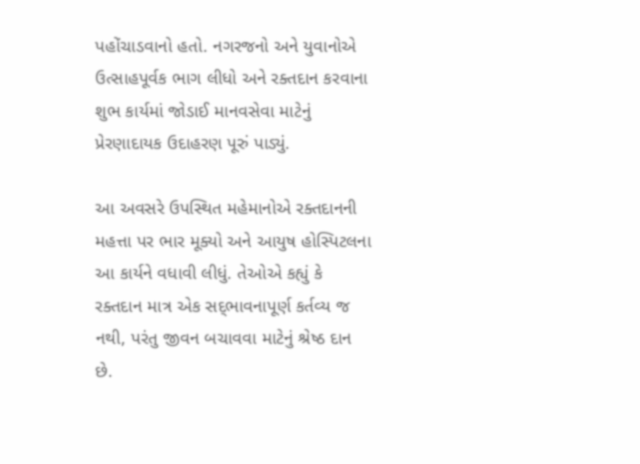પહોંચાડવાનો હતો. નગરજનો અને યુવાનોએ ઉત્સાહપૂર્વક ભાગ લીધો અને રક્તદાન કરવાના શુભ કાર્યમાં જોડાઈ માનવસેવા માટેનું પ્રેરણાદાયક ઉદાહરણ પૂરું પાડ્યું.

આ અવસરે ઉપસ્થિત મહેમાનોએ રક્તદાનની મહત્તા પર ભાર મૂક્યો અને આયુષ હોસ્પિટલના આ કાર્યને વધાવી લીધું. તેઓએ કહ્યું કે રક્તદાન માત્ર એક સદ્‌ભાવનાપૂર્ણ કર્તવ્ય જ નથી, પરંતુ જીવન બચાવવા માટેનું શ્રેષ્ઠ દાન છે.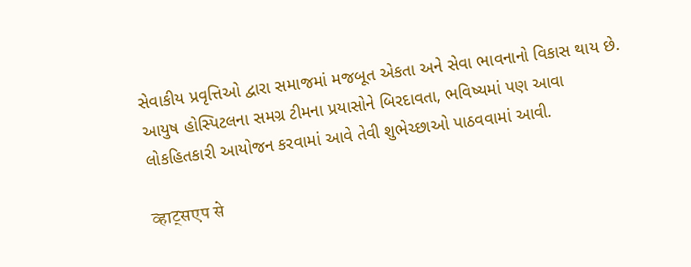સેવાકીય પ્રવૃત્તિઓ દ્વારા સમાજમાં મજબૂત એકતા અને સેવા ભાવનાનો વિકાસ થાય છે. આયુષ હોસ્પિટલના સમગ્ર ટીમના પ્રયાસોને બિરદાવતા, ભવિષ્યમાં પણ આવા લોકહિતકારી આયોજન કરવામાં આવે તેવી શુભેચ્છાઓ પાઠવવામાં આવી.

व्हाट्सएप से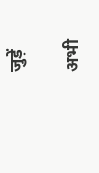जुड़ें

अभी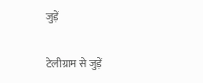जुड़ें

टेलीग्राम से जुड़ें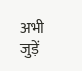अभी जुड़ें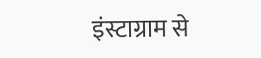इंस्टाग्राम से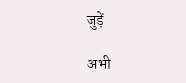जुड़ें

अभी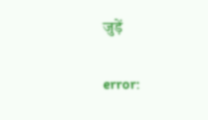जुड़ें

error: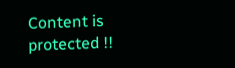Content is protected !!